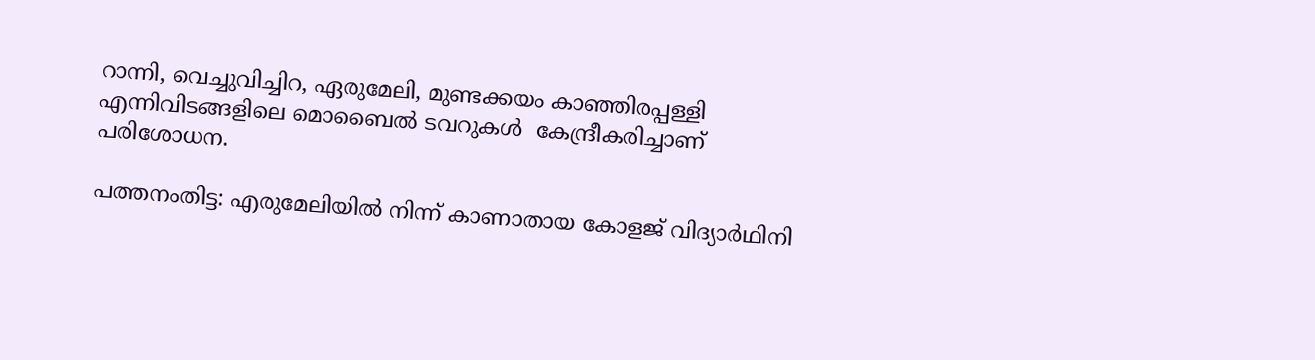റാന്നി, വെച്ചുവിച്ചിറ, ഏരുമേലി, മുണ്ടക്കയം കാഞ്ഞിരപ്പള്ളി എന്നിവിടങ്ങളിലെ മൊബൈല്‍ ടവറുകള്‍  കേന്ദ്രീകരിച്ചാണ് പരിശോധന.

പത്തനംതിട്ട: എരുമേലിയില്‍ നിന്ന് കാണാതായ കോളജ് വിദ്യാര്‍ഥിനി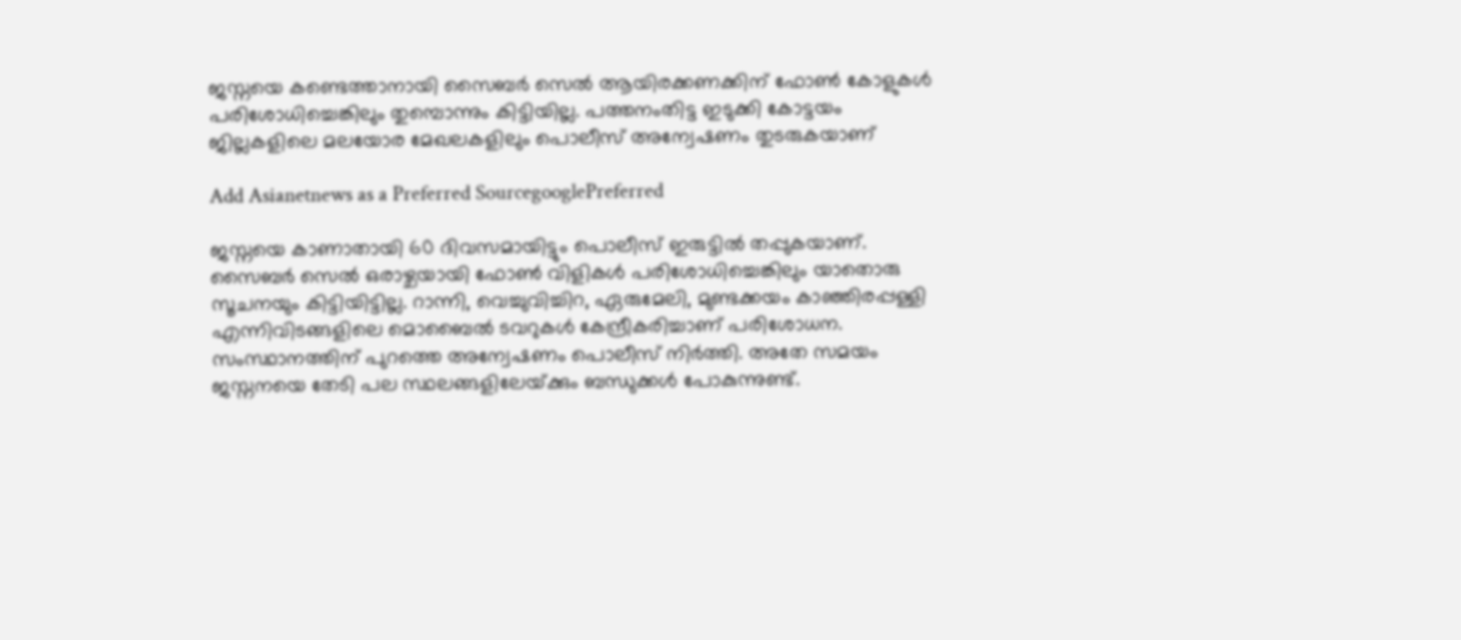ജസ്നയെ കണ്ടെത്താനായി സൈബര്‍ സെല്‍ ആയിരക്കണക്കിന് ഫോണ്‍ കോളുകള്‍ പരിശോധിച്ചെങ്കിലും തുമ്പൊന്നും കിട്ടിയില്ല. പത്തനംതിട്ട ഇടുക്കി കോട്ടയം ജില്ലകളിലെ മലയോര മേഖലകളിലും പൊലീസ് അന്വേഷണം തുടരുകയാണ്

Add Asianetnews as a Preferred SourcegooglePreferred

ജസ്നയെ കാണാതായി 60 ദിവസമായിട്ടും പൊലീസ് ഇരുട്ടില്‍ തപ്പുകയാണ്. സൈബര്‍ സെല്‍ ഒരാഴ്ചയായി ഫോണ്‍ വിളികള്‍ പരിശോധിച്ചെങ്കിലും യാതൊരു സൂചനയും കിട്ടിയിട്ടില്ല. റാന്നി, വെച്ചുവിച്ചിറ, ഏരുമേലി, മുണ്ടക്കയം കാഞ്ഞിരപ്പള്ളി എന്നിവിടങ്ങളിലെ മൊബൈല്‍ ടവറുകള്‍ കേന്ദ്രീകരിച്ചാണ് പരിശോധന. സംസ്ഥാനത്തിന് പുറത്തെ അന്വേഷണം പൊലീസ് നിര്‍ത്തി. അതേ സമയം ജസ്നനയെ തേടി പല സ്ഥലങ്ങളിലേയ്‌ക്കും ബന്ധുക്കള്‍ പോകുന്നുണ്ട്.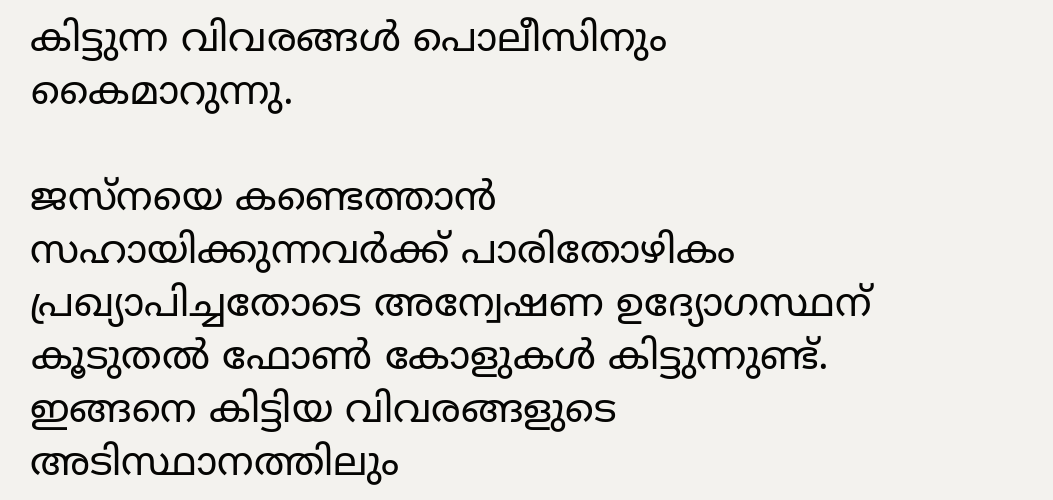കിട്ടുന്ന വിവരങ്ങള്‍ പൊലീസിനും കൈമാറുന്നു.

ജസ്നയെ കണ്ടെത്താന്‍ സഹായിക്കുന്നവര്‍ക്ക് പാരിതോഴികം പ്രഖ്യാപിച്ചതോടെ അന്വേഷണ ഉദ്യോഗസ്ഥന് കൂടുതല്‍ ഫോണ്‍ കോളുകള്‍ കിട്ടുന്നുണ്ട്. ഇങ്ങനെ കിട്ടിയ വിവരങ്ങളുടെ അടിസ്ഥാനത്തിലും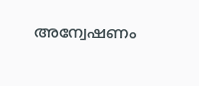അന്വേഷണം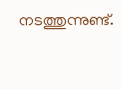നടത്തുന്നുണ്ട്.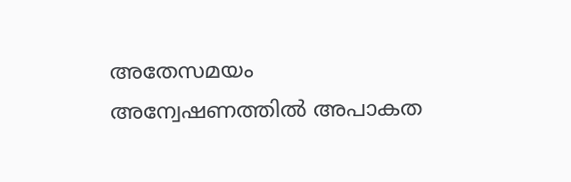അതേസമയം അന്വേഷണത്തില്‍ അപാകത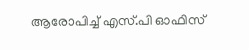ആരോപിച്ച് എസ്.പി ഓഫിസ്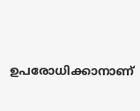ഉപരോധിക്കാനാണ്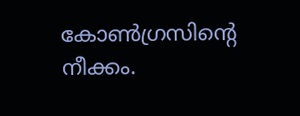കോണ്‍ഗ്രസിന്റെ നീക്കം.